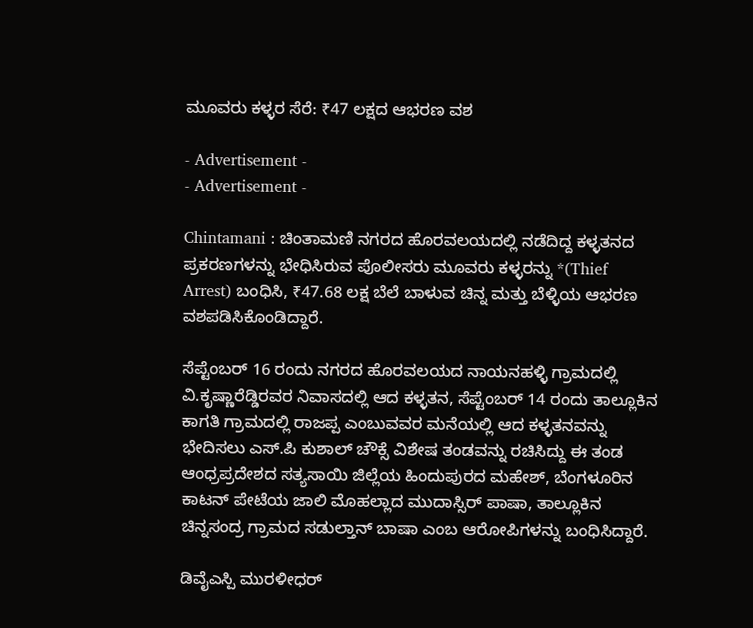ಮೂವರು ಕಳ್ಳರ ಸೆರೆ: ₹47 ಲಕ್ಷದ ಆಭರಣ ವಶ

- Advertisement -
- Advertisement -

Chintamani : ಚಿಂತಾಮಣಿ ನಗರದ ಹೊರವಲಯದಲ್ಲಿ ನಡೆದಿದ್ದ ಕಳ್ಳತನದ ಪ್ರಕರಣಗಳನ್ನು ಭೇಧಿಸಿರುವ ಪೊಲೀಸರು ಮೂವರು ಕಳ್ಳರನ್ನು *(Thief Arrest) ಬಂಧಿಸಿ, ₹47.68 ಲಕ್ಷ ಬೆಲೆ ಬಾಳುವ ಚಿನ್ನ ಮತ್ತು ಬೆಳ್ಳಿಯ ಆಭರಣ ವಶಪಡಿಸಿಕೊಂಡಿದ್ದಾರೆ.

ಸೆಪ್ಟೆಂಬರ್ 16 ರಂದು ನಗರದ ಹೊರವಲಯದ ನಾಯನಹಳ್ಳಿ ಗ್ರಾಮದಲ್ಲಿ ವಿ.ಕೃಷ್ಣಾರೆಡ್ಡಿರವರ ನಿವಾಸದಲ್ಲಿ ಆದ ಕಳ್ಳತನ, ಸೆಪ್ಟೆಂಬರ್ 14 ರಂದು ತಾಲ್ಲೂಕಿನ ಕಾಗತಿ ಗ್ರಾಮದಲ್ಲಿ ರಾಜಪ್ಪ ಎಂಬುವವರ ಮನೆಯಲ್ಲಿ ಆದ ಕಳ್ಳತನವನ್ನು ಭೇದಿಸಲು ಎಸ್‌.ಪಿ ಕುಶಾಲ್ ಚೌಕ್ಸೆ ವಿಶೇಷ ತಂಡವನ್ನು ರಚಿಸಿದ್ದು ಈ ತಂಡ ಆಂಧ್ರಪ್ರದೇಶದ ಸತ್ಯಸಾಯಿ ಜಿಲ್ಲೆಯ ಹಿಂದುಪುರದ ಮಹೇಶ್, ಬೆಂಗಳೂರಿನ ಕಾಟನ್ ಪೇಟೆಯ ಜಾಲಿ ಮೊಹಲ್ಲಾದ ಮುದಾಸ್ಸಿರ್ ಪಾಷಾ, ತಾಲ್ಲೂಕಿನ ಚಿನ್ನಸಂದ್ರ ಗ್ರಾಮದ ಸಡುಲ್ತಾನ್ ಬಾಷಾ ಎಂಬ ಆರೋಪಿಗಳನ್ನು ಬಂಧಿಸಿದ್ದಾರೆ.

ಡಿವೈಎಸ್ಪಿ ಮುರಳೀಧರ್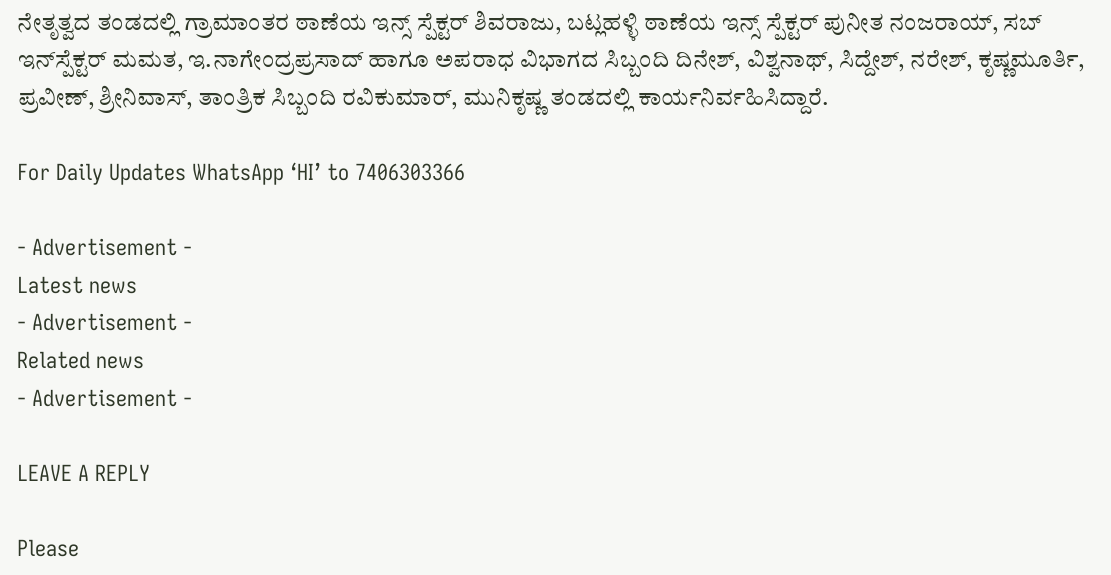ನೇತೃತ್ವದ ತಂಡದಲ್ಲಿ ಗ್ರಾಮಾಂತರ ಠಾಣೆಯ ಇನ್ಸ್ ಸ್ಪೆಕ್ಟರ್ ಶಿವರಾಜು, ಬಟ್ಲಹಳ್ಳಿ ಠಾಣೆಯ ಇನ್ಸ್ ಸ್ಪೆಕ್ಟರ್‌ ಪುನೀತ ನಂಜರಾಯ್, ಸಬ್ ಇನ್‌ಸ್ಪೆಕ್ಟರ್ ಮಮತ, ಇ.ನಾಗೇಂದ್ರಪ್ರಸಾದ್ ಹಾಗೂ ಅಪರಾಧ ವಿಭಾಗದ ಸಿಬ್ಬಂದಿ ದಿನೇಶ್, ವಿಶ್ವನಾಥ್, ಸಿದ್ದೇಶ್, ನರೇಶ್, ಕೃಷ್ಣಮೂರ್ತಿ, ಪ್ರವೀಣ್, ಶ್ರೀನಿವಾಸ್, ತಾಂತ್ರಿಕ ಸಿಬ್ಬಂದಿ ರವಿಕುಮಾರ್, ಮುನಿಕೃಷ್ಣ ತಂಡದಲ್ಲಿ ಕಾರ್ಯನಿರ್ವಹಿಸಿದ್ದಾರೆ.

For Daily Updates WhatsApp ‘HI’ to 7406303366

- Advertisement -
Latest news
- Advertisement -
Related news
- Advertisement -

LEAVE A REPLY

Please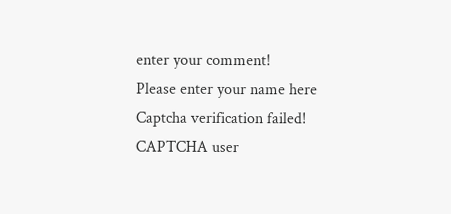enter your comment!
Please enter your name here
Captcha verification failed!
CAPTCHA user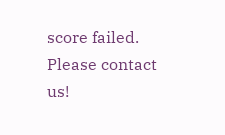score failed. Please contact us!